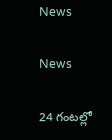News

News

24 గంటల్లో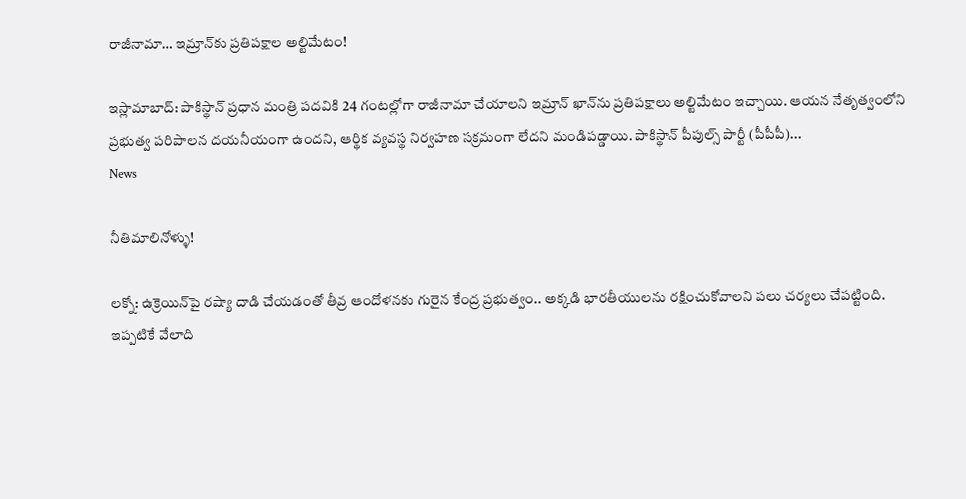రాజీనామా… ఇమ్రాన్‌కు ప్రతిపక్షాల అల్టిమేటం!

ఇస్లామాబాద్‌: పాకిస్థాన్ ప్రధాన మంత్రి పదవికి 24 గంటల్లోగా రాజీనామా చేయాలని ఇమ్రాన్ ఖాన్‌ను ప్రతిపక్షాలు అల్టిమేటం ఇచ్చాయి. ఆయన నేతృత్వంలోని ప్రభుత్వ పరిపాలన దయనీయంగా ఉందని, ఆర్థిక వ్యవస్థ నిర్వహణ సక్రమంగా లేదని మండిపడ్డాయి. పాకిస్థాన్ పీపుల్స్ పార్టీ (పీపీపీ)...
News

నీతిమాలినోళ్ళు!

ల‌క్నో: ఉక్రెయిన్‌పై ర‌ష్యా దాడి చేయ‌డంతో తీవ్ర ఆందోళ‌న‌కు గురైన కేంద్ర ప్ర‌భుత్వం.. అక్క‌డి భార‌తీయుల‌ను ర‌క్షించుకోవాల‌ని ప‌లు చ‌ర్య‌లు చేప‌ట్టింది. ఇప్ప‌టికే వేలాది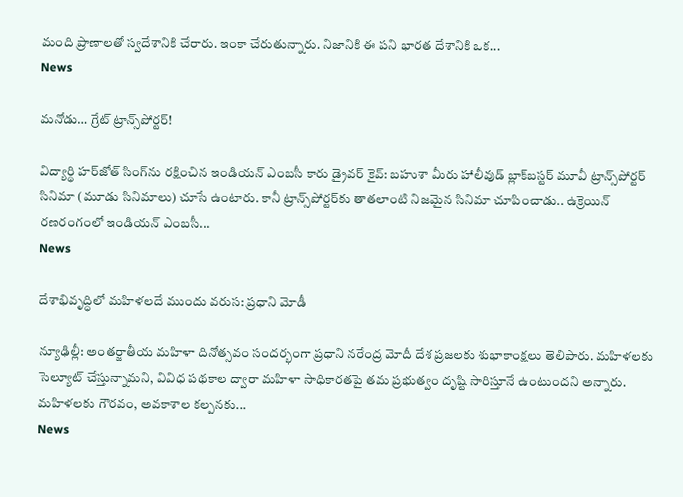మంది ప్రాణాల‌తో స్వ‌దేశానికి చేరారు. ఇంకా చేరుతున్నారు. నిజానికి ఈ ప‌ని భార‌త దేశానికి ఒక...
News

మ‌నోడు… గ్రేట్ ట్రాన్స్‌పోర్టర్!

విద్యార్థి హర్‌జోత్ సింగ్‌ను ర‌క్షించిన ఇండియన్ ఎంబసీ కారు డ్రైవర్ కైవ్: బహుశా మీరు హాలీవుడ్ బ్లాక్‌బస్టర్ మూవీ ట్రాన్స్‌పోర్టర్ సినిమా (మూడు సినిమాలు) చూసే ఉంటారు. కానీ ట్రాన్స్‌పోర్టర్‌కు తాతలాంటి నిజమైన సినిమా చూపించాడు.. ఉక్రెయిన్ ర‌ణ‌రంగంలో ఇండియన్ ఎంబసీ...
News

దేశాభివృద్ధిలో మహిళలదే ముందు వరుస: ప్రధాని మోడీ

న్యూఢిల్లీ: అంతర్జాతీయ మహిళా దినోత్సవం సందర్భంగా ప్రధాని నరేంద్ర మోదీ దేశ ప్రజలకు శుభాకాంక్షలు తెలిపారు. మహిళలకు సెల్యూట్ చేస్తున్నామని, వివిధ పథకాల ద్వారా మహిళా సాధికారతపై తమ ప్రభుత్వం దృష్టి సారిస్తూనే ఉంటుందని అన్నారు. మహిళలకు గౌరవం, అవకాశాల కల్పనకు...
News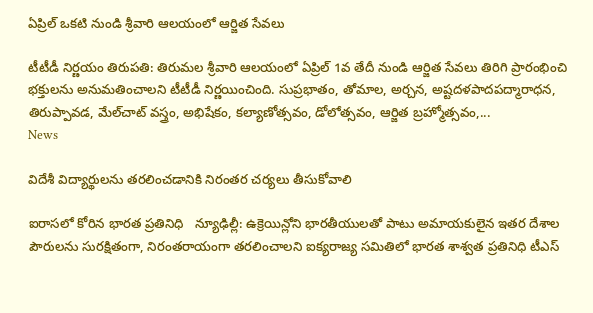ఏప్రిల్ ఒకటి నుండి శ్రీ‌వారి ఆల‌యంలో ఆర్జిత సేవ‌లు

టీటీడీ నిర్ణయం తిరుప‌తి: తిరుమ‌ల శ్రీ‌వారి ఆల‌యంలో ఏప్రిల్ 1వ తేదీ నుండి ఆర్జిత సేవ‌లు తిరిగి ప్రారంభించి భ‌క్తుల‌ను అనుమ‌తించాల‌ని టీటీడీ నిర్ణ‌యించింది. సుప్ర‌భాతం, తోమాల‌, అర్చ‌న‌, అష్ట‌ద‌ళ‌పాద‌ప‌ద్మారాధ‌న‌, తిరుప్పావ‌డ‌, మేల్‌చాట్ వ‌స్త్రం, అభిషేకం, క‌ల్యాణోత్స‌వం, డోలోత్స‌వం, ఆర్జిత బ్ర‌హ్మోత్స‌వం,...
News

విదేశీ విద్యార్థులను తరలించడానికి నిరంతర చర్యలు తీసుకోవాలి

ఐరాసలో కోరిన‌ భారత ప్రతినిధి   న్యూఢిల్లీ: ఉక్రెయిన్లోని భారతీయులతో పాటు అమాయకులైన ఇతర దేశాల పౌరులను సురక్షితంగా, నిరంతరాయంగా తరలించాలని ఐక్యరాజ్య సమితిలో భారత శాశ్వత ప్రతినిధి టీఎస్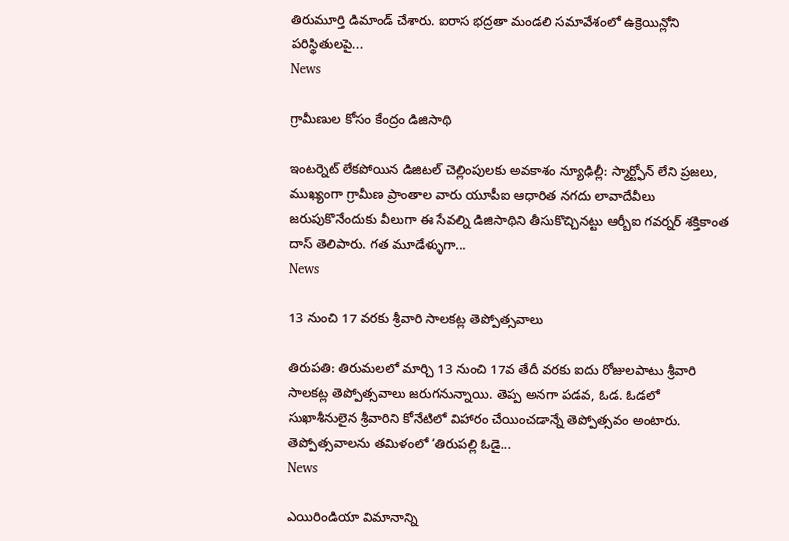తిరుమూర్తి డిమాండ్ చేశారు. ఐరాస భద్రతా మండలి సమావేశంలో ఉక్రెయిన్లోని పరిస్థితులపై...
News

గ్రామీణుల కోసం కేంద్రం డిజిసాథి

ఇంటర్నెట్ లేకపోయిన డిజిటల్ చెల్లింపులకు అవకాశం న్యూఢిల్లీ: స్మార్ట్ఫోన్ లేని ప్రజలు, ముఖ్యంగా గ్రామీణ ప్రాంతాల వారు యూపీఐ ఆధారిత నగదు లావాదేవీలు జరుపుకొనేందుకు వీలుగా ఈ సేవల్ని డిజిసాథిని తీసుకొచ్చినట్టు ఆర్బీఐ గవర్నర్ శక్తికాంత దాస్ తెలిపారు. గ‌త మూడేళ్ళుగా...
News

13 నుంచి 17 వరకు శ్రీవారి సాలకట్ల తెప్పోత్సవాలు

తిరుప‌తి: తిరుమలలో మార్చి 13 నుంచి 17వ తేదీ వరకు ఐదు రోజులపాటు శ్రీ‌వారి సాలకట్ల తెప్పోత్సవాలు జరుగనున్నాయి. తెప్ప అనగా పడవ, ఓడ. ఓడలో సుఖాశీనులైన శ్రీవారిని కోనేటిలో విహారం చేయించడాన్నే తెప్పోత్సవం అంటారు. తెప్పోత్సవాలను తమిళంలో ‘తిరుపల్లి ఓడై...
News

ఎయిరిండియా విమానాన్ని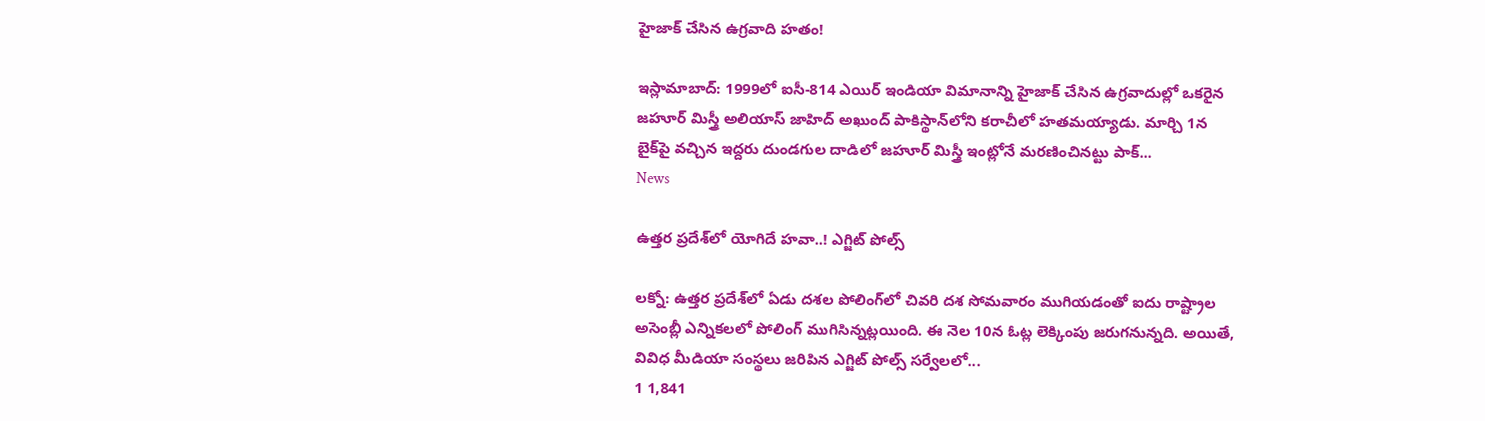హైజాక్ చేసిన ఉగ్రవాది హతం!

ఇస్లామాబాద్‌: 1999లో ఐసీ-814 ఎయిర్ ఇండియా విమానాన్ని హైజాక్ చేసిన ఉగ్రవాదుల్లో ఒకరైన జహూర్ మిస్త్రీ అలియాస్ జాహిద్ అఖుంద్ పాకిస్థాన్‌లోని కరాచీలో హతమయ్యాడు. మార్చి 1న బైక్‌పై వచ్చిన ఇద్దరు దుండగుల దాడిలో జహూర్ మిస్త్రీ ఇంట్లోనే మరణించినట్టు పాక్...
News

ఉత్తర ప్రదేశ్‌లో యోగిదే హ‌వా..! ఎగ్జిట్ పోల్స్

ల‌క్నో: ఉత్తర ప్రదేశ్‌లో ఏడు దశల పోలింగ్‌లో చివరి దశ సోమవారం ముగియడంతో ఐదు రాష్ట్రాల అసెంబ్లీ ఎన్నికలలో పోలింగ్ ముగిసిన్నట్లయింది. ఈ నెల 10న ఓట్ల లెక్కింపు జరుగనున్నది. అయితే, వివిధ మీడియా సంస్థలు జరిపిన ఎగ్జిట్ పోల్స్ సర్వేలలో...
1 1,841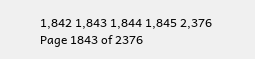1,842 1,843 1,844 1,845 2,376
Page 1843 of 2376